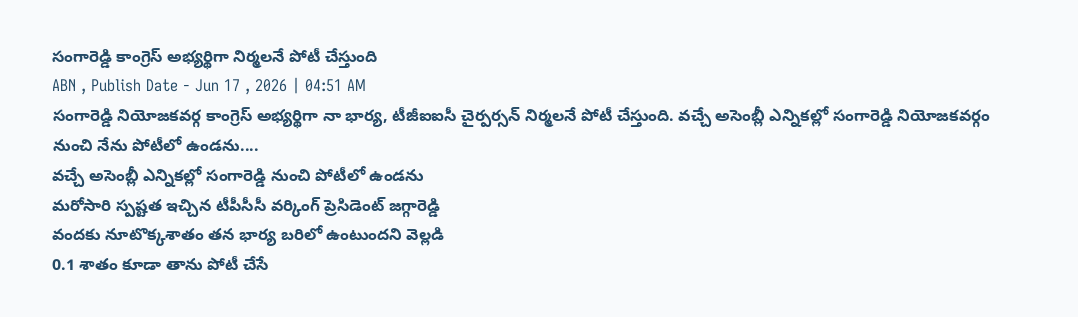సంగారెడ్డి కాంగ్రెస్ అభ్యర్థిగా నిర్మలనే పోటీ చేస్తుంది
ABN , Publish Date - Jun 17 , 2026 | 04:51 AM
సంగారెడ్డి నియోజకవర్గ కాంగ్రెస్ అభ్యర్థిగా నా భార్య, టీజీఐఐసీ చైర్పర్సన్ నిర్మలనే పోటీ చేస్తుంది. వచ్చే అసెంబ్లీ ఎన్నికల్లో సంగారెడ్డి నియోజకవర్గం నుంచి నేను పోటీలో ఉండను....
వచ్చే అసెంబ్లీ ఎన్నికల్లో సంగారెడ్డి నుంచి పోటీలో ఉండను
మరోసారి స్పష్టత ఇచ్చిన టీపీసీసీ వర్కింగ్ ప్రెసిడెంట్ జగ్గారెడ్డి
వందకు నూటొక్కశాతం తన భార్య బరిలో ఉంటుందని వెల్లడి
0.1 శాతం కూడా తాను పోటీ చేసే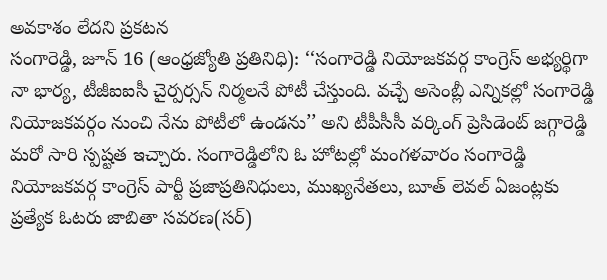అవకాశం లేదని ప్రకటన
సంగారెడ్డి, జూన్ 16 (ఆంధ్రజ్యోతి ప్రతినిధి): ‘‘సంగారెడ్డి నియోజకవర్గ కాంగ్రెస్ అభ్యర్థిగా నా భార్య, టీజీఐఐసీ చైర్పర్సన్ నిర్మలనే పోటీ చేస్తుంది. వచ్చే అసెంబ్లీ ఎన్నికల్లో సంగారెడ్డి నియోజకవర్గం నుంచి నేను పోటీలో ఉండను’’ అని టీపీసీసీ వర్కింగ్ ప్రెసిడెంట్ జగ్గారెడ్డి మరో సారి స్పష్టత ఇచ్చారు. సంగారెడ్డిలోని ఓ హోటల్లో మంగళవారం సంగారెడ్డి నియోజకవర్గ కాంగ్రెస్ పార్టీ ప్రజాప్రతినిధులు, ముఖ్యనేతలు, బూత్ లెవల్ ఏజంట్లకు ప్రత్యేక ఓటరు జాబితా సవరణ(సర్)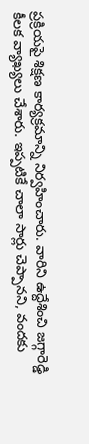ప్రక్రియపై శిక్షణ కార్యక్రమాన్ని నిర్వహించారు. వారిని ఉద్దేశించి జగ్గారెడ్డి కీలక వ్యాఖ్యలు చేశారు. ఇప్పటికే చాలా సార్లు చెప్పానని, వందకు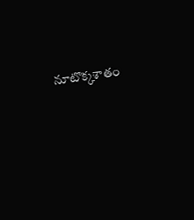నూటొక్కశాతం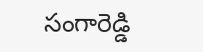సంగారెడ్డి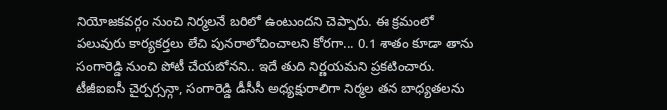నియోజకవర్గం నుంచి నిర్మలనే బరిలో ఉంటుందని చెప్పారు. ఈ క్రమంలో పలువురు కార్యకర్తలు లేచి పునరాలోచించాలని కోరగా... 0.1 శాతం కూడా తాను సంగారెడ్డి నుంచి పోటీ చేయబోనని.. ఇదే తుది నిర్ణయమని ప్రకటించారు. టీజీఐఐసీ చైర్పర్సన్గా, సంగారెడ్డి డీసీసీ అధ్యక్షురాలిగా నిర్మల తన బాధ్యతలను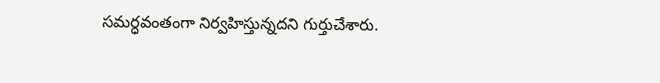సమర్ధవంతంగా నిర్వహిస్తున్నదని గుర్తుచేశారు.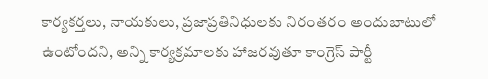కార్యకర్తలు, నాయకులు, ప్రజాప్రతినిధులకు నిరంతరం అందుబాటులో ఉంటోందని, అన్ని కార్యక్రమాలకు హాజరవుతూ కాంగ్రెస్ పార్టీ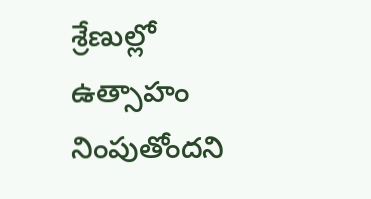శ్రేణుల్లో ఉత్సాహం నింపుతోందని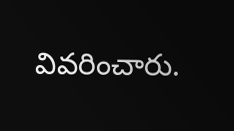వివరించారు.